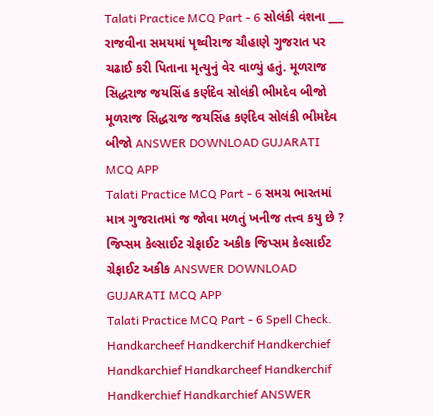Talati Practice MCQ Part - 6 સોલંકી વંશના ___ રાજવીના સમયમાં પૃથ્વીરાજ ચૌહાણે ગુજરાત પર ચઢાઈ કરી પિતાના મૃત્યુનું વેર વાળ્યું હતું. મૂળરાજ સિદ્ધરાજ જયસિંહ કર્ણદેવ સોલંકી ભીમદેવ બીજો મૂળરાજ સિદ્ધરાજ જયસિંહ કર્ણદેવ સોલંકી ભીમદેવ બીજો ANSWER DOWNLOAD GUJARATI MCQ APP
Talati Practice MCQ Part - 6 સમગ્ર ભારતમાં માત્ર ગુજરાતમાં જ જોવા મળતું ખનીજ તત્ત્વ કયુ છે ? જિપ્સમ કેલ્સાઈટ ગ્રેફાઈટ અકીક જિપ્સમ કેલ્સાઈટ ગ્રેફાઈટ અકીક ANSWER DOWNLOAD GUJARATI MCQ APP
Talati Practice MCQ Part - 6 Spell Check. Handkarcheef Handkerchif Handkerchief Handkarchief Handkarcheef Handkerchif Handkerchief Handkarchief ANSWER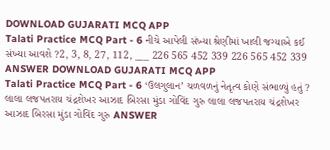DOWNLOAD GUJARATI MCQ APP
Talati Practice MCQ Part - 6 નીચે આપેલી સંખ્યા શ્રેણીમાં ખાલી જગ્યાએ કઈ સંખ્યા આવશે ?2, 3, 8, 27, 112, ___ 226 565 452 339 226 565 452 339 ANSWER DOWNLOAD GUJARATI MCQ APP
Talati Practice MCQ Part - 6 ‘ઉલગુલાન’ ચળવળનું નેતૃત્વ કોણે સંભાળ્યું હતું ? લાલા લજપતરાય ચંદ્રશેખર આઝાદ બિરસા મુંડા ગોવિંદ ગુરુ લાલા લજપતરાય ચંદ્રશેખર આઝાદ બિરસા મુંડા ગોવિંદ ગુરુ ANSWER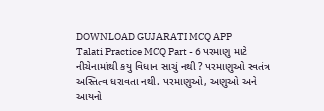DOWNLOAD GUJARATI MCQ APP
Talati Practice MCQ Part - 6 પરમાણુ માટે નીચેનામાંથી કયુ વિધાન સાચું નથી ? પરમાણુઓ સ્વતંત્ર અસ્તિત્વ ધરાવતા નથી. પરમાણુઓ, અણુઓ અને આયનો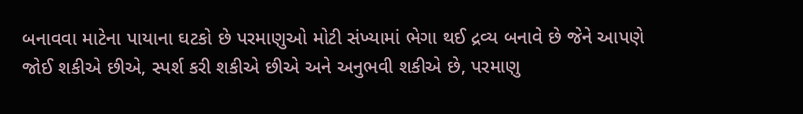બનાવવા માટેના પાયાના ઘટકો છે પરમાણુઓ મોટી સંખ્યામાં ભેગા થઈ દ્રવ્ય બનાવે છે જેને આપણે જોઈ શકીએ છીએ, સ્પર્શ કરી શકીએ છીએ અને અનુભવી શકીએ છે, પરમાણુ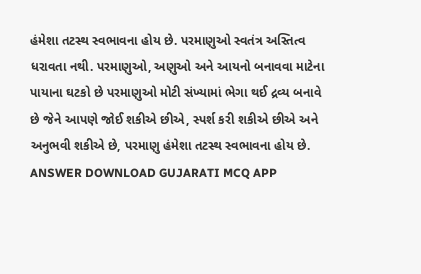હંમેશા તટસ્થ સ્વભાવના હોય છે. પરમાણુઓ સ્વતંત્ર અસ્તિત્વ ધરાવતા નથી. પરમાણુઓ, અણુઓ અને આયનો બનાવવા માટેના પાયાના ઘટકો છે પરમાણુઓ મોટી સંખ્યામાં ભેગા થઈ દ્રવ્ય બનાવે છે જેને આપણે જોઈ શકીએ છીએ, સ્પર્શ કરી શકીએ છીએ અને અનુભવી શકીએ છે, પરમાણુ હંમેશા તટસ્થ સ્વભાવના હોય છે. ANSWER DOWNLOAD GUJARATI MCQ APP